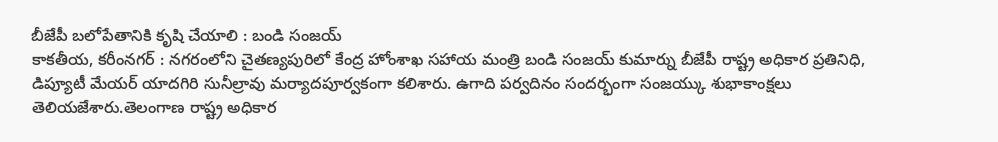బీజేపీ బలోపేతానికి కృషి చేయాలి : బండి సంజయ్
కాకతీయ, కరీంనగర్ : నగరంలోని చైతణ్యపురిలో కేంద్ర హోంశాఖ సహాయ మంత్రి బండి సంజయ్ కుమార్ను బీజేపీ రాష్ట్ర అధికార ప్రతినిధి, డిప్యూటీ మేయర్ యాదగిరి సునీల్రావు మర్యాదపూర్వకంగా కలిశారు. ఉగాది పర్వదినం సందర్భంగా సంజయ్కు శుభాకాంక్షలు తెలియజేశారు.తెలంగాణ రాష్ట్ర అధికార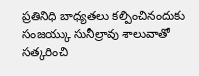ప్రతినిధి బాధ్యతలు కల్పించినందుకు సంజయ్కు సునీల్రావు శాలువాతో సత్కరించి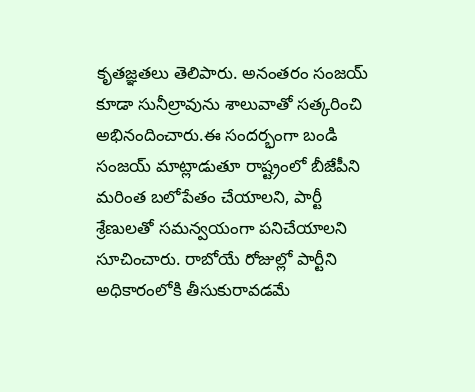కృతజ్ఞతలు తెలిపారు. అనంతరం సంజయ్ కూడా సునీల్రావును శాలువాతో సత్కరించి అభినందించారు.ఈ సందర్భంగా బండి సంజయ్ మాట్లాడుతూ రాష్ట్రంలో బీజేపీని మరింత బలోపేతం చేయాలని, పార్టీ శ్రేణులతో సమన్వయంగా పనిచేయాలని సూచించారు. రాబోయే రోజుల్లో పార్టీని అధికారంలోకి తీసుకురావడమే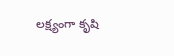లక్ష్యంగా కృషి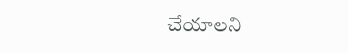చేయాలని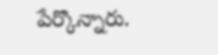పేర్కొన్నారు.